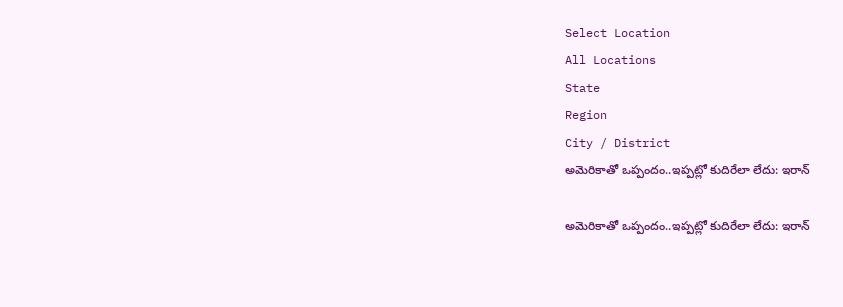Select Location
All Locations
State
Region
City / District
అమెరికాతో ఒప్పందం..ఇప్పట్లో కుదిరేలా లేదు: ఇరాన్‌

అమెరికాతో ఒప్పందం..ఇప్పట్లో కుదిరేలా లేదు: ఇరాన్‌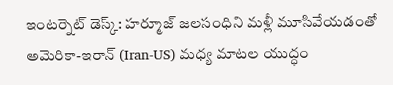ఇంటర్నెట్‌ డెస్క్‌: హర్మూజ్‌ జలసంధిని మళ్లీ మూసివేయడంతో అమెరికా-ఇరాన్‌ (Iran-US) మధ్య మాటల యుద్ధం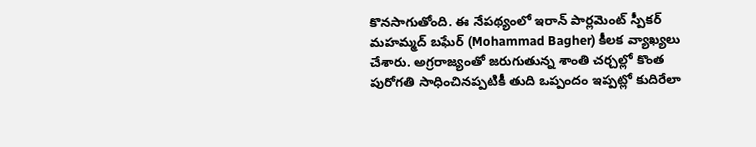కొనసాగుతోంది. ఈ నేపథ్యంలో ఇరాన్ పార్లమెంట్ స్పీకర్ మహమ్మద్ బఘేర్ (Mohammad Bagher) కీలక వ్యాఖ్యలు చేశారు. అగ్రరాజ్యంతో జరుగుతున్న శాంతి చర్చల్లో కొంత పురోగతి సాధించినప్పటికీ తుది ఒప్పందం ఇప్పట్లో కుదిరేలా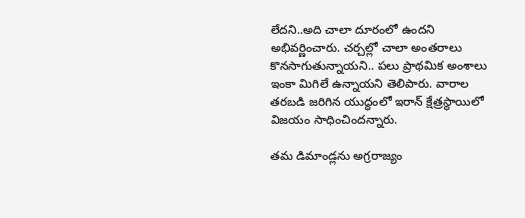లేదని..అది చాలా దూరంలో ఉందని అభివర్ణించారు. చర్చల్లో చాలా అంతరాలు కొనసాగుతున్నాయని.. పలు ప్రాథమిక అంశాలు ఇంకా మిగిలే ఉన్నాయని తెలిపారు. వారాల తరబడి జరిగిన యుద్ధంలో ఇరాన్ క్షేత్రస్థాయిలో విజయం సాధించిందన్నారు.

తమ డిమాండ్లను అగ్రరాజ్యం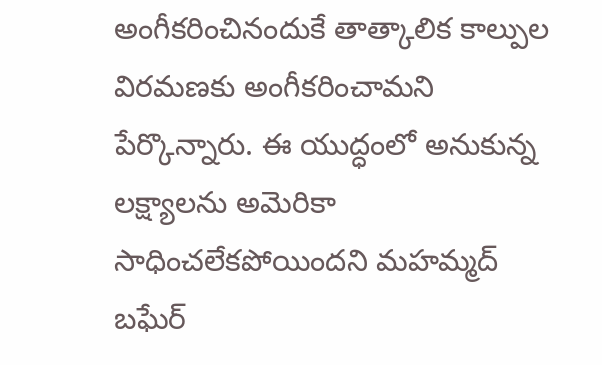అంగీకరించినందుకే తాత్కాలిక కాల్పుల విరమణకు అంగీకరించామని పేర్కొన్నారు. ఈ యుద్ధంలో అనుకున్న లక్ష్యాలను అమెరికా సాధించలేకపోయిందని మహమ్మద్ బఘేర్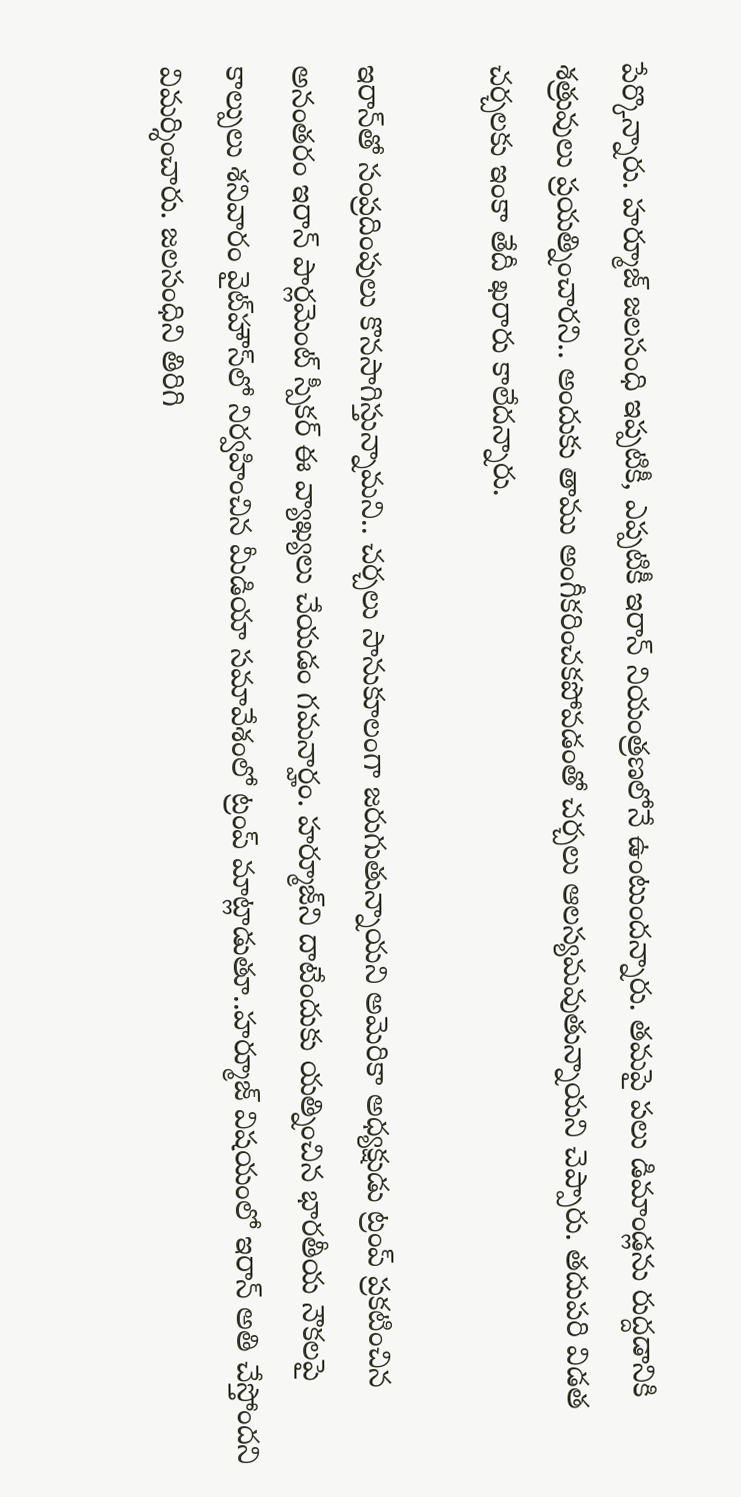పేర్కొన్నారు. హర్మూజ్‌ జలసంధి ఇప్పటికీ, ఎప్పటికీ ఇరాన్ నియంత్రణలోనే ఉంటుందన్నారు. తమపై పలు డిమాండ్లను రుద్దడానికి శత్రువులు ప్రయత్నించారని.. అందుకు తాము అంగీకరించకపోవడంతో చర్చలు ఆలస్యమవుతున్నాయని చెప్పారు. తదుపరి విడత చర్చలకు ఇంకా తేదీ ఖరారు కాలేదన్నారు.

ఇరాన్‌తో సంప్రదింపులు కొనసాగిస్తున్నామని.. చర్చలు సానుకూలంగా జరుగుతున్నాయని అమెరికా అధ్యక్షుడు ట్రంప్‌ ప్రకటించిన అనంతరం ఇరాన్‌ పార్లమెంట్ స్పీకర్ ఈ వ్యాఖ్యలు చేయడం గమనార్హం. హర్మూజ్‌ని దాటేందుకు యత్నించిన భారతీయ నౌకలపై కాల్పులు శనివారం వైట్‌హౌస్‌లో నిర్వహించిన మీడియా సమావేశంలో ట్రంప్‌ మాట్లాడుతూ..హర్మూజ్‌ విషయంలో ఇరాన్‌ అతి చేస్తోందని విమర్శించారు. జలసంధిని తిరిగి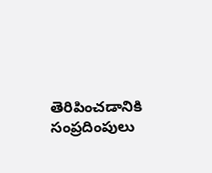తెరిపించడానికి సంప్రదింపులు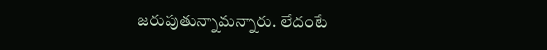జరుపుతున్నామన్నారు. లేదంటే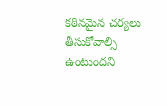కఠినమైన చర్యలు తీసుకోవాల్సి ఉంటుందని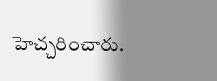హెచ్చరించారు.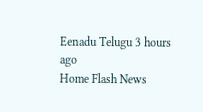Eenadu Telugu 3 hours ago
Home Flash News